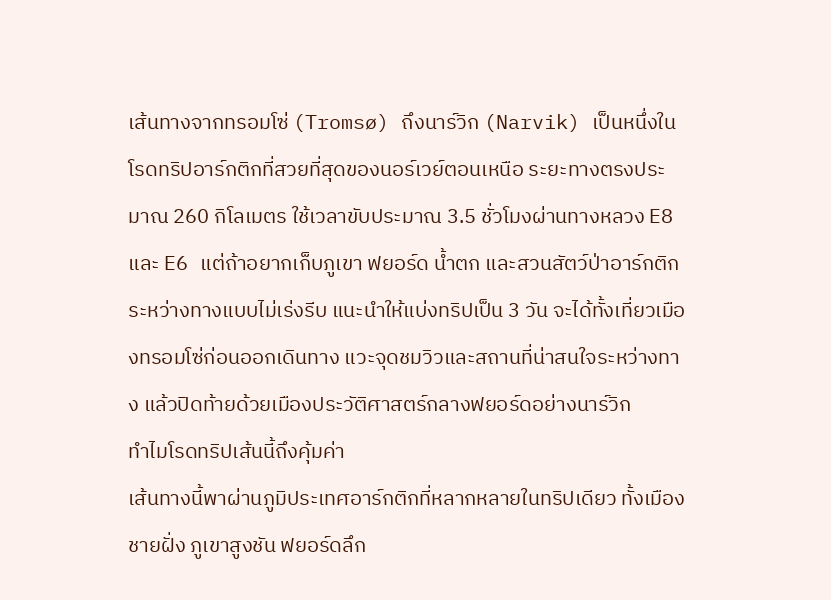เส้นทางจากทรอมโซ่ (Tromsø) ถึงนาร์วิก (Narvik) เป็นหนึ่งในโรดทริปอาร์กติกที่สวยที่สุดของนอร์เวย์ตอนเหนือ ระยะทางตรงประมาณ 260 กิโลเมตร ใช้เวลาขับประมาณ 3.5 ชั่วโมงผ่านทางหลวง E8 และ E6 แต่ถ้าอยากเก็บภูเขา ฟยอร์ด น้ำตก และสวนสัตว์ป่าอาร์กติกระหว่างทางแบบไม่เร่งรีบ แนะนำให้แบ่งทริปเป็น 3 วัน จะได้ทั้งเที่ยวเมืองทรอมโซ่ก่อนออกเดินทาง แวะจุดชมวิวและสถานที่น่าสนใจระหว่างทาง แล้วปิดท้ายด้วยเมืองประวัติศาสตร์กลางฟยอร์ดอย่างนาร์วิก
ทำไมโรดทริปเส้นนี้ถึงคุ้มค่า
เส้นทางนี้พาผ่านภูมิประเทศอาร์กติกที่หลากหลายในทริปเดียว ทั้งเมืองชายฝั่ง ภูเขาสูงชัน ฟยอร์ดลึก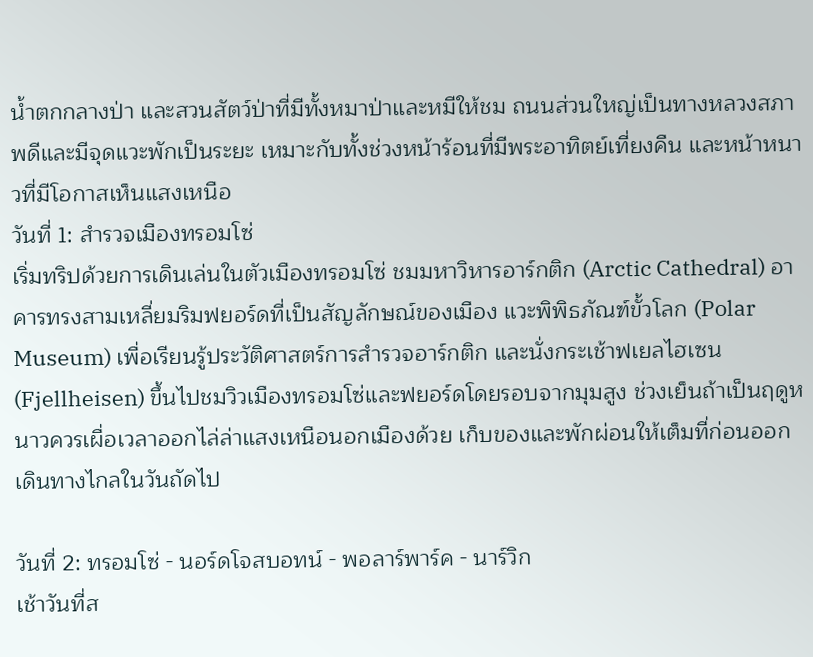น้ำตกกลางป่า และสวนสัตว์ป่าที่มีทั้งหมาป่าและหมีให้ชม ถนนส่วนใหญ่เป็นทางหลวงสภาพดีและมีจุดแวะพักเป็นระยะ เหมาะกับทั้งช่วงหน้าร้อนที่มีพระอาทิตย์เที่ยงคืน และหน้าหนาวที่มีโอกาสเห็นแสงเหนือ
วันที่ 1: สำรวจเมืองทรอมโซ่
เริ่มทริปด้วยการเดินเล่นในตัวเมืองทรอมโซ่ ชมมหาวิหารอาร์กติก (Arctic Cathedral) อาคารทรงสามเหลี่ยมริมฟยอร์ดที่เป็นสัญลักษณ์ของเมือง แวะพิพิธภัณฑ์ขั้วโลก (Polar Museum) เพื่อเรียนรู้ประวัติศาสตร์การสำรวจอาร์กติก และนั่งกระเช้าฟเยลไฮเซน (Fjellheisen) ขึ้นไปชมวิวเมืองทรอมโซ่และฟยอร์ดโดยรอบจากมุมสูง ช่วงเย็นถ้าเป็นฤดูหนาวควรเผื่อเวลาออกไล่ล่าแสงเหนือนอกเมืองด้วย เก็บของและพักผ่อนให้เต็มที่ก่อนออกเดินทางไกลในวันถัดไป

วันที่ 2: ทรอมโซ่ - นอร์ดโจสบอทน์ - พอลาร์พาร์ค - นาร์วิก
เช้าวันที่ส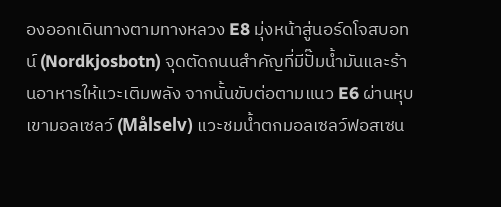องออกเดินทางตามทางหลวง E8 มุ่งหน้าสู่นอร์ดโจสบอทน์ (Nordkjosbotn) จุดตัดถนนสำคัญที่มีปั๊มน้ำมันและร้านอาหารให้แวะเติมพลัง จากนั้นขับต่อตามแนว E6 ผ่านหุบเขามอลเซลว์ (Målselv) แวะชมน้ำตกมอลเซลว์ฟอสเซน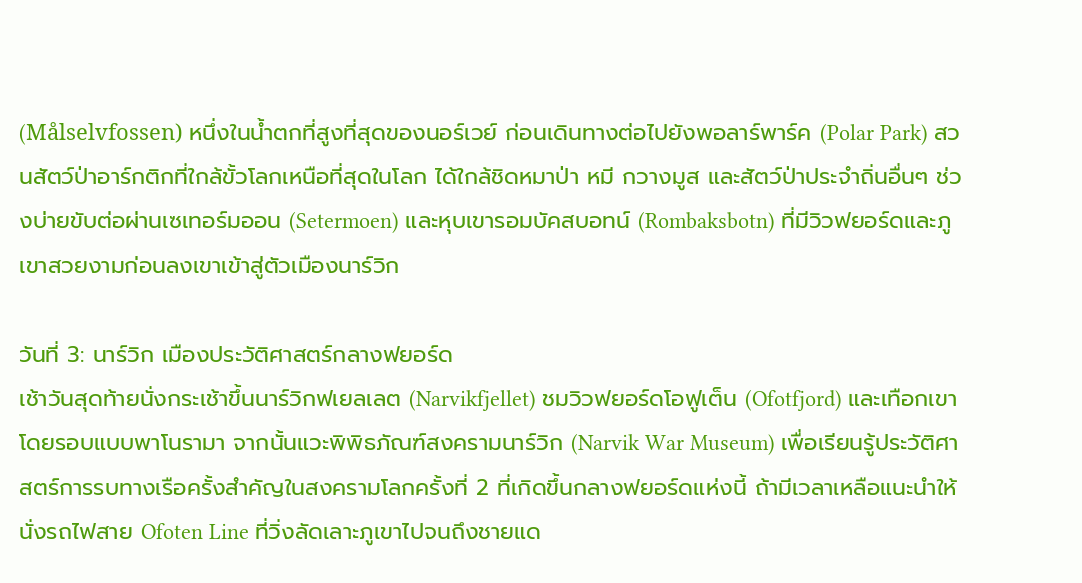(Målselvfossen) หนึ่งในน้ำตกที่สูงที่สุดของนอร์เวย์ ก่อนเดินทางต่อไปยังพอลาร์พาร์ค (Polar Park) สวนสัตว์ป่าอาร์กติกที่ใกล้ขั้วโลกเหนือที่สุดในโลก ได้ใกล้ชิดหมาป่า หมี กวางมูส และสัตว์ป่าประจำถิ่นอื่นๆ ช่วงบ่ายขับต่อผ่านเซเทอร์มออน (Setermoen) และหุบเขารอมบัคสบอทน์ (Rombaksbotn) ที่มีวิวฟยอร์ดและภูเขาสวยงามก่อนลงเขาเข้าสู่ตัวเมืองนาร์วิก

วันที่ 3: นาร์วิก เมืองประวัติศาสตร์กลางฟยอร์ด
เช้าวันสุดท้ายนั่งกระเช้าขึ้นนาร์วิกฟเยลเลต (Narvikfjellet) ชมวิวฟยอร์ดโอฟูเต็น (Ofotfjord) และเทือกเขาโดยรอบแบบพาโนรามา จากนั้นแวะพิพิธภัณฑ์สงครามนาร์วิก (Narvik War Museum) เพื่อเรียนรู้ประวัติศาสตร์การรบทางเรือครั้งสำคัญในสงครามโลกครั้งที่ 2 ที่เกิดขึ้นกลางฟยอร์ดแห่งนี้ ถ้ามีเวลาเหลือแนะนำให้นั่งรถไฟสาย Ofoten Line ที่วิ่งลัดเลาะภูเขาไปจนถึงชายแด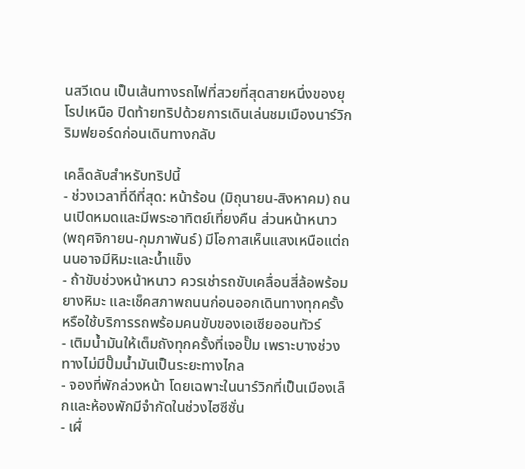นสวีเดน เป็นเส้นทางรถไฟที่สวยที่สุดสายหนึ่งของยุโรปเหนือ ปิดท้ายทริปด้วยการเดินเล่นชมเมืองนาร์วิกริมฟยอร์ดก่อนเดินทางกลับ

เคล็ดลับสำหรับทริปนี้
- ช่วงเวลาที่ดีที่สุด: หน้าร้อน (มิถุนายน-สิงหาคม) ถนนเปิดหมดและมีพระอาทิตย์เที่ยงคืน ส่วนหน้าหนาว (พฤศจิกายน-กุมภาพันธ์) มีโอกาสเห็นแสงเหนือแต่ถนนอาจมีหิมะและน้ำแข็ง
- ถ้าขับช่วงหน้าหนาว ควรเช่ารถขับเคลื่อนสี่ล้อพร้อมยางหิมะ และเช็คสภาพถนนก่อนออกเดินทางทุกครั้ง หรือใช้บริการรถพร้อมคนขับของเอเซียออนทัวร์
- เติมน้ำมันให้เต็มถังทุกครั้งที่เจอปั๊ม เพราะบางช่วงทางไม่มีปั๊มน้ำมันเป็นระยะทางไกล
- จองที่พักล่วงหน้า โดยเฉพาะในนาร์วิกที่เป็นเมืองเล็กและห้องพักมีจำกัดในช่วงไฮซีซั่น
- เผื่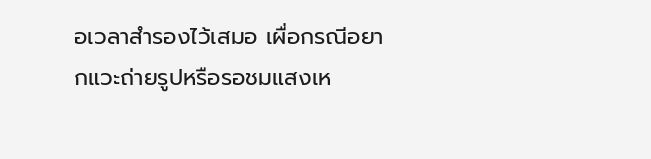อเวลาสำรองไว้เสมอ เผื่อกรณีอยากแวะถ่ายรูปหรือรอชมแสงเห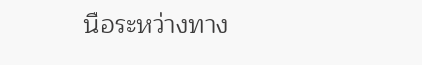นือระหว่างทาง